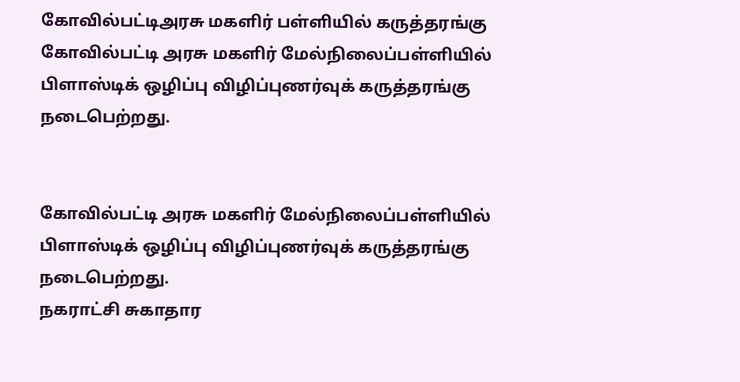கோவில்பட்டிஅரசு மகளிர் பள்ளியில் கருத்தரங்கு
கோவில்பட்டி அரசு மகளிர் மேல்நிலைப்பள்ளியில் பிளாஸ்டிக் ஒழிப்பு விழிப்புணர்வுக் கருத்தரங்கு நடைபெற்றது.


கோவில்பட்டி அரசு மகளிர் மேல்நிலைப்பள்ளியில் பிளாஸ்டிக் ஒழிப்பு விழிப்புணர்வுக் கருத்தரங்கு நடைபெற்றது.
நகராட்சி சுகாதார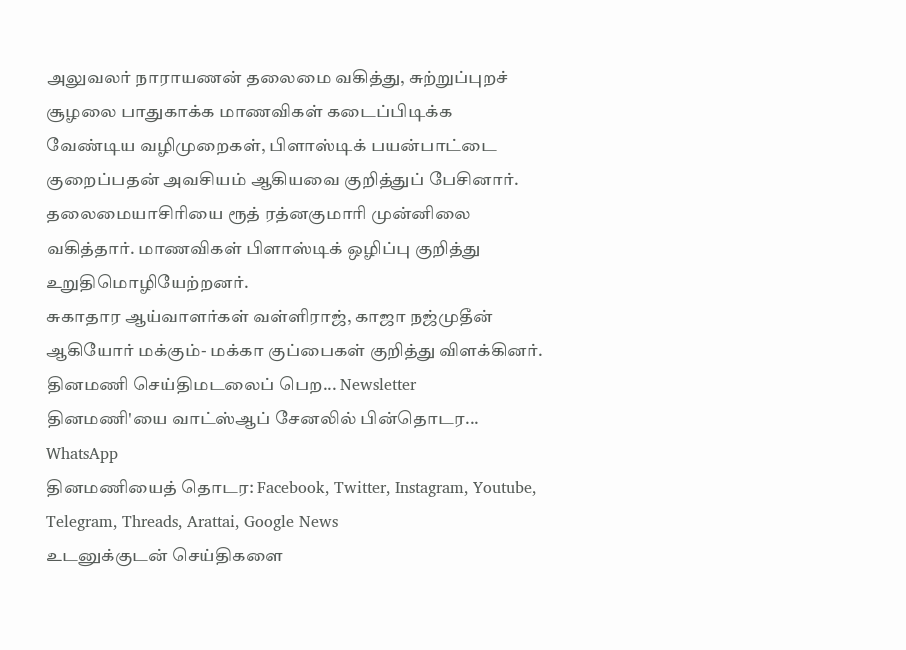அலுவலர் நாராயணன் தலைமை வகித்து, சுற்றுப்புறச் சூழலை பாதுகாக்க மாணவிகள் கடைப்பிடிக்க வேண்டிய வழிமுறைகள், பிளாஸ்டிக் பயன்பாட்டை குறைப்பதன் அவசியம் ஆகியவை குறித்துப் பேசினார். தலைமையாசிரியை ரூத் ரத்னகுமாரி முன்னிலை வகித்தார். மாணவிகள் பிளாஸ்டிக் ஒழிப்பு குறித்து உறுதிமொழியேற்றனர்.
சுகாதார ஆய்வாளர்கள் வள்ளிராஜ், காஜா நஜ்முதீன் ஆகியோர் மக்கும்- மக்கா குப்பைகள் குறித்து விளக்கினர்.
தினமணி செய்திமடலைப் பெற... Newsletter
தினமணி'யை வாட்ஸ்ஆப் சேனலில் பின்தொடர... WhatsApp
தினமணியைத் தொடர: Facebook, Twitter, Instagram, Youtube, Telegram, Threads, Arattai, Google News
உடனுக்குடன் செய்திகளை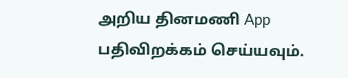அறிய தினமணி App பதிவிறக்கம் செய்யவும்.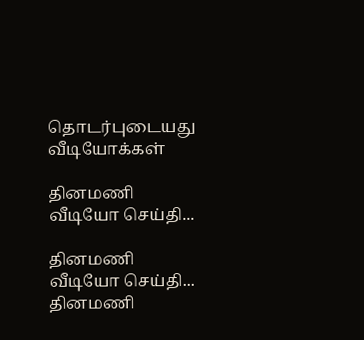தொடர்புடையது
வீடியோக்கள்

தினமணி வீடியோ செய்தி...

தினமணி வீடியோ செய்தி...
தினமணி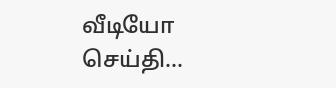வீடியோ செய்தி...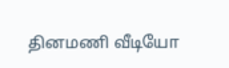தினமணி வீடியோ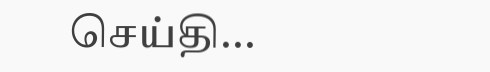செய்தி...